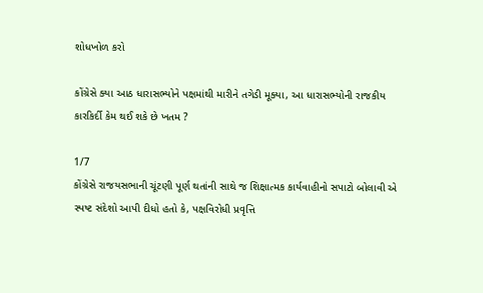શોધખોળ કરો

કોંગ્રેસે ક્યા આઠ ધારાસભ્યોને પક્ષમાંથી મારીને તગેડી મૂક્યા, આ ધારાસભ્યોની રાજકીય કારકિર્દી કેમ થઈ શકે છે ખતમ ?

1/7
કોંગ્રેસે રાજયસભાની ચૂંટણી પૂર્ણ થતાંની સાથે જ શિક્ષાત્મક કાર્યવાહીનો સપાટો બોલાવી એ સ્પષ્ટ સંદેશો આપી દીધો હતો કે, પક્ષવિરોધી પ્રવૃત્તિ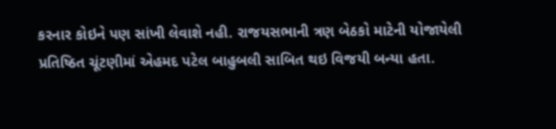કરનાર કોઇને પણ સાંખી લેવાશે નહી. રાજયસભાની ત્રણ બેઠકો માટેની યોજાયેલી પ્રતિષ્ઠિત ચૂંટણીમાં એહમદ પટેલ બાહુબલી સાબિત થઇ વિજયી બન્યા હતા.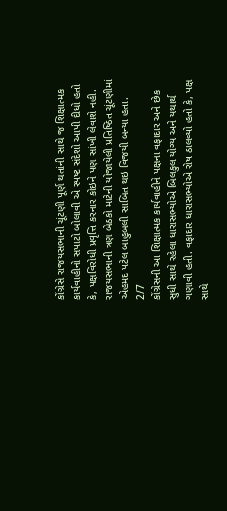કોંગ્રેસે રાજયસભાની ચૂંટણી પૂર્ણ થતાંની સાથે જ શિક્ષાત્મક કાર્યવાહીનો સપાટો બોલાવી એ સ્પષ્ટ સંદેશો આપી દીધો હતો કે, પક્ષવિરોધી પ્રવૃત્તિ કરનાર કોઇને પણ સાંખી લેવાશે નહી. રાજયસભાની ત્રણ બેઠકો માટેની યોજાયેલી પ્રતિષ્ઠિત ચૂંટણીમાં એહમદ પટેલ બાહુબલી સાબિત થઇ વિજયી બન્યા હતા.
2/7
કોંગ્રેસની આ શિક્ષાત્મક કાર્યવાહીને પક્ષના વફાદાર અને છેક સુધી સાથે રહેલા ધારાસભ્યોએ બિલકુલ યોગ્ય અને યથાર્થ ગણાવી હતી. વફાદાર ધારાસભ્યોએ રોષ ઠાલવ્યો હતો કે, પક્ષ સાથે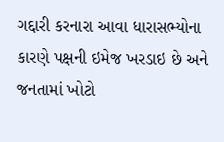ગદ્દારી કરનારા આવા ધારાસભ્યોના કારણે પક્ષની ઇમેજ ખરડાઇ છે અને જનતામાં ખોટો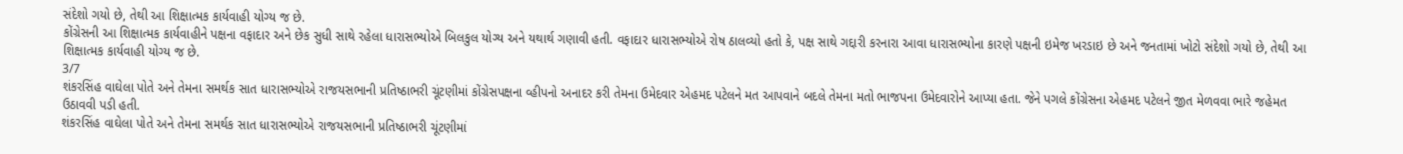સંદેશો ગયો છે, તેથી આ શિક્ષાત્મક કાર્યવાહી યોગ્ય જ છે.
કોંગ્રેસની આ શિક્ષાત્મક કાર્યવાહીને પક્ષના વફાદાર અને છેક સુધી સાથે રહેલા ધારાસભ્યોએ બિલકુલ યોગ્ય અને યથાર્થ ગણાવી હતી. વફાદાર ધારાસભ્યોએ રોષ ઠાલવ્યો હતો કે, પક્ષ સાથે ગદ્દારી કરનારા આવા ધારાસભ્યોના કારણે પક્ષની ઇમેજ ખરડાઇ છે અને જનતામાં ખોટો સંદેશો ગયો છે, તેથી આ શિક્ષાત્મક કાર્યવાહી યોગ્ય જ છે.
3/7
શંકરસિંહ વાઘેલા પોતે અને તેમના સમર્થક સાત ધારાસભ્યોએ રાજયસભાની પ્રતિષ્ઠાભરી ચૂંટણીમાં કોંગ્રેસપક્ષના વ્હીપનો અનાદર કરી તેમના ઉમેદવાર એહમદ પટેલને મત આપવાને બદલે તેમના મતો ભાજપના ઉમેદવારોને આપ્યા હતા. જેને પગલે કોંગ્રેસના એહમદ પટેલને જીત મેળવવા ભારે જહેમત ઉઠાવવી પડી હતી.
શંકરસિંહ વાઘેલા પોતે અને તેમના સમર્થક સાત ધારાસભ્યોએ રાજયસભાની પ્રતિષ્ઠાભરી ચૂંટણીમાં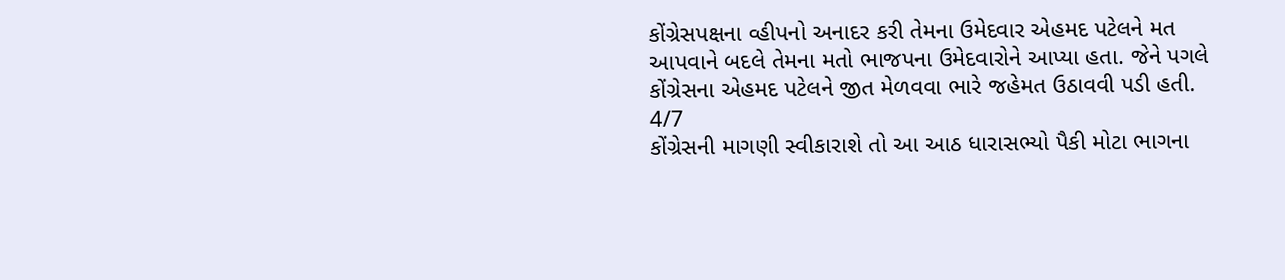કોંગ્રેસપક્ષના વ્હીપનો અનાદર કરી તેમના ઉમેદવાર એહમદ પટેલને મત આપવાને બદલે તેમના મતો ભાજપના ઉમેદવારોને આપ્યા હતા. જેને પગલે કોંગ્રેસના એહમદ પટેલને જીત મેળવવા ભારે જહેમત ઉઠાવવી પડી હતી.
4/7
કોંગ્રેસની માગણી સ્વીકારાશે તો આ આઠ ધારાસભ્યો પૈકી મોટા ભાગના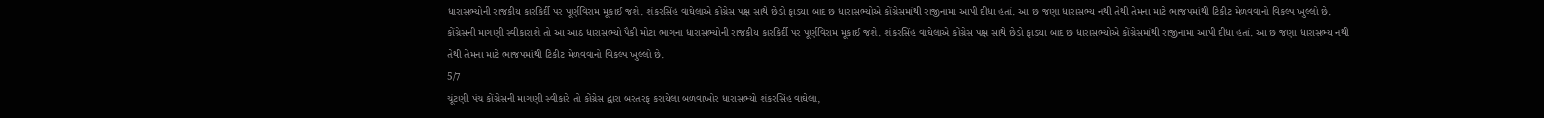ધારાસભ્યોની રાજકીય કારકિર્દી પર પૂર્ણવિરામ મૂકાઈ જશે. શંકરસિંહ વાઘેલાએ કોંગ્રેસ પક્ષ સાથે છેડો ફાડયા બાદ છ ધારાસભ્યોએ કોંગ્રેસમાંથી રાજીનામા આપી દીધા હતાં. આ છ જણા ધારાસભ્ય નથી તેથી તેમના માટે ભાજપમાંથી ટિકીટ મેળવવાનો વિકલ્પ ખુલ્લો છે.
કોંગ્રેસની માગણી સ્વીકારાશે તો આ આઠ ધારાસભ્યો પૈકી મોટા ભાગના ધારાસભ્યોની રાજકીય કારકિર્દી પર પૂર્ણવિરામ મૂકાઈ જશે. શંકરસિંહ વાઘેલાએ કોંગ્રેસ પક્ષ સાથે છેડો ફાડયા બાદ છ ધારાસભ્યોએ કોંગ્રેસમાંથી રાજીનામા આપી દીધા હતાં. આ છ જણા ધારાસભ્ય નથી તેથી તેમના માટે ભાજપમાંથી ટિકીટ મેળવવાનો વિકલ્પ ખુલ્લો છે.
5/7
ચૂંટણી પંચ કોંગ્રેસની માગણી સ્વીકારે તો કોંગ્રેસ દ્વારા બરતરફ કરાયેલા બળવાખોર ધારાસભ્યો શંકરસિંહ વાઘેલા,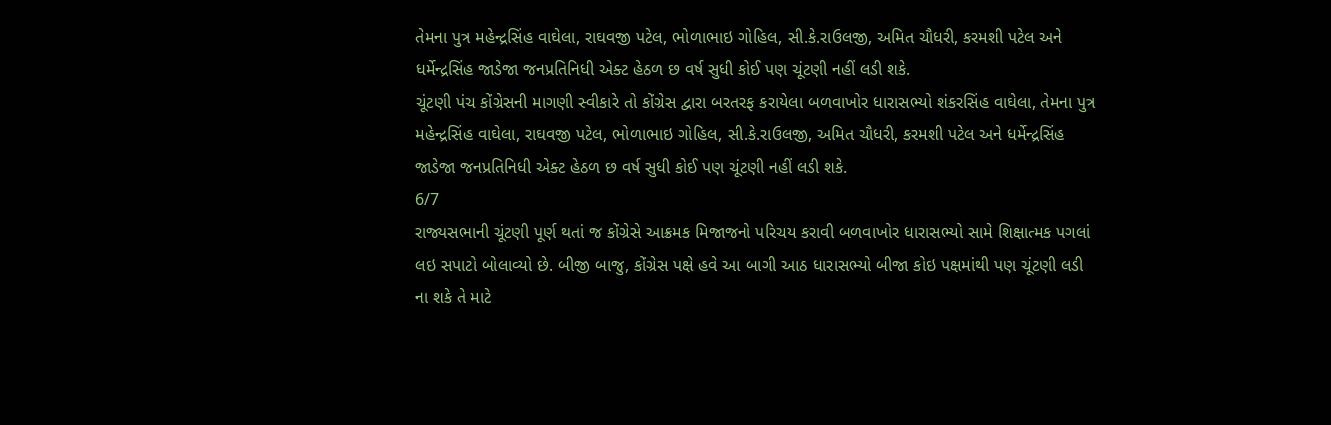તેમના પુત્ર મહેન્દ્રસિંહ વાઘેલા, રાઘવજી પટેલ, ભોળાભાઇ ગોહિલ, સી.કે.રાઉલજી, અમિત ચૌધરી, કરમશી પટેલ અને ધર્મેન્દ્રસિંહ જાડેજા જનપ્રતિનિધી એક્ટ હેઠળ છ વર્ષ સુધી કોઈ પણ ચૂંટણી નહીં લડી શકે.
ચૂંટણી પંચ કોંગ્રેસની માગણી સ્વીકારે તો કોંગ્રેસ દ્વારા બરતરફ કરાયેલા બળવાખોર ધારાસભ્યો શંકરસિંહ વાઘેલા, તેમના પુત્ર મહેન્દ્રસિંહ વાઘેલા, રાઘવજી પટેલ, ભોળાભાઇ ગોહિલ, સી.કે.રાઉલજી, અમિત ચૌધરી, કરમશી પટેલ અને ધર્મેન્દ્રસિંહ જાડેજા જનપ્રતિનિધી એક્ટ હેઠળ છ વર્ષ સુધી કોઈ પણ ચૂંટણી નહીં લડી શકે.
6/7
રાજ્યસભાની ચૂંટણી પૂર્ણ થતાં જ કોંગ્રેસે આક્રમક મિજાજનો પરિચય કરાવી બળવાખોર ધારાસભ્યો સામે શિક્ષાત્મક પગલાં લઇ સપાટો બોલાવ્યો છે. બીજી બાજુ, કોંગ્રેસ પક્ષે હવે આ બાગી આઠ ધારાસભ્યો બીજા કોઇ પક્ષમાંથી પણ ચૂંટણી લડી ના શકે તે માટે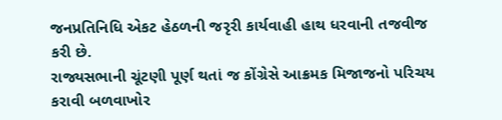જનપ્રતિનિધિ એકટ હેઠળની જરૃરી કાર્યવાહી હાથ ધરવાની તજવીજ કરી છે.
રાજ્યસભાની ચૂંટણી પૂર્ણ થતાં જ કોંગ્રેસે આક્રમક મિજાજનો પરિચય કરાવી બળવાખોર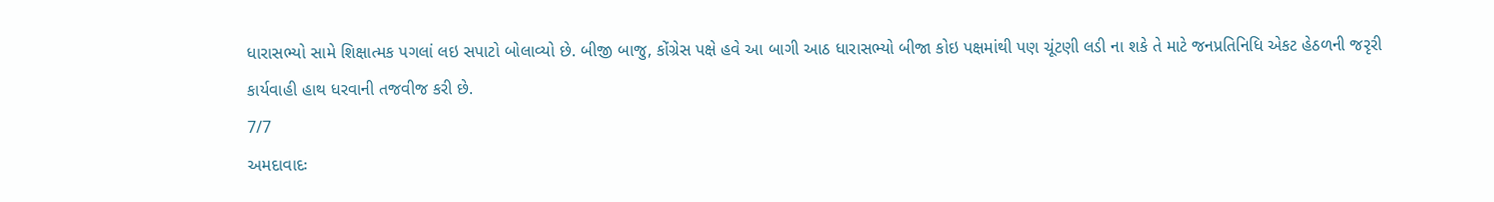ધારાસભ્યો સામે શિક્ષાત્મક પગલાં લઇ સપાટો બોલાવ્યો છે. બીજી બાજુ, કોંગ્રેસ પક્ષે હવે આ બાગી આઠ ધારાસભ્યો બીજા કોઇ પક્ષમાંથી પણ ચૂંટણી લડી ના શકે તે માટે જનપ્રતિનિધિ એકટ હેઠળની જરૃરી કાર્યવાહી હાથ ધરવાની તજવીજ કરી છે.
7/7
અમદાવાદઃ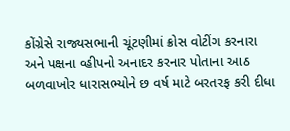કોંગ્રેસે રાજ્યસભાની ચૂંટણીમાં ક્રોસ વોટીંગ કરનારા અને પક્ષના વ્હીપનો અનાદર કરનાર પોતાના આઠ બળવાખોર ધારાસભ્યોને છ વર્ષ માટે બરતરફ કરી દીધા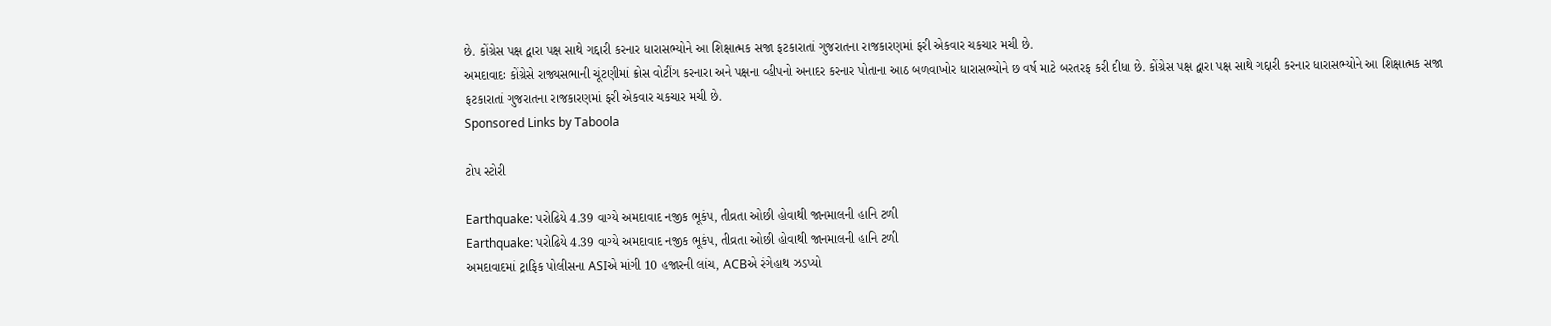છે. કોંગ્રેસ પક્ષ દ્વારા પક્ષ સાથે ગદ્દારી કરનાર ધારાસભ્યોને આ શિક્ષાત્મક સજા ફટકારાતાં ગુજરાતના રાજકારણમાં ફરી એકવાર ચકચાર મચી છે.
અમદાવાદઃ કોંગ્રેસે રાજ્યસભાની ચૂંટણીમાં ક્રોસ વોટીંગ કરનારા અને પક્ષના વ્હીપનો અનાદર કરનાર પોતાના આઠ બળવાખોર ધારાસભ્યોને છ વર્ષ માટે બરતરફ કરી દીધા છે. કોંગ્રેસ પક્ષ દ્વારા પક્ષ સાથે ગદ્દારી કરનાર ધારાસભ્યોને આ શિક્ષાત્મક સજા ફટકારાતાં ગુજરાતના રાજકારણમાં ફરી એકવાર ચકચાર મચી છે.
Sponsored Links by Taboola

ટોપ સ્ટોરી

Earthquake: પરોઢિયે 4.39 વાગ્યે અમદાવાદ નજીક ભૂકંપ, તીવ્રતા ઓછી હોવાથી જાનમાલની હાનિ ટળી
Earthquake: પરોઢિયે 4.39 વાગ્યે અમદાવાદ નજીક ભૂકંપ, તીવ્રતા ઓછી હોવાથી જાનમાલની હાનિ ટળી
અમદાવાદમાં ટ્રાફિક પોલીસના ASIએ માંગી 10 હજારની લાંચ, ACBએ રંગેહાથ ઝડપ્યો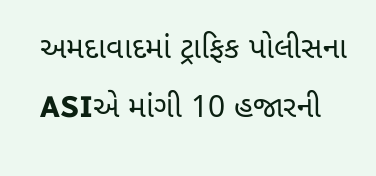અમદાવાદમાં ટ્રાફિક પોલીસના ASIએ માંગી 10 હજારની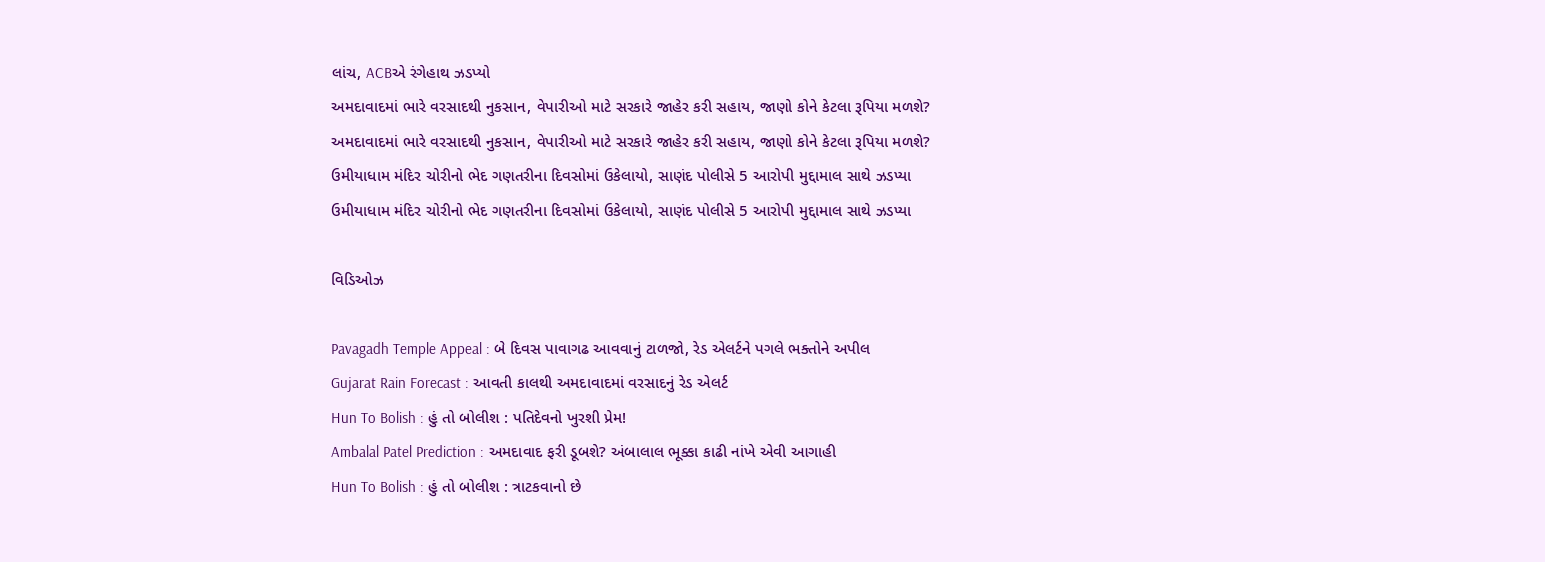લાંચ, ACBએ રંગેહાથ ઝડપ્યો
અમદાવાદમાં ભારે વરસાદથી નુકસાન, વેપારીઓ માટે સરકારે જાહેર કરી સહાય, જાણો કોને કેટલા રૂપિયા મળશે?
અમદાવાદમાં ભારે વરસાદથી નુકસાન, વેપારીઓ માટે સરકારે જાહેર કરી સહાય, જાણો કોને કેટલા રૂપિયા મળશે?
ઉમીયાધામ મંદિર ચોરીનો ભેદ ગણતરીના દિવસોમાં ઉકેલાયો, સાણંદ પોલીસે 5 આરોપી મુદ્દામાલ સાથે ઝડપ્યા
ઉમીયાધામ મંદિર ચોરીનો ભેદ ગણતરીના દિવસોમાં ઉકેલાયો, સાણંદ પોલીસે 5 આરોપી મુદ્દામાલ સાથે ઝડપ્યા

વિડિઓઝ

Pavagadh Temple Appeal : બે દિવસ પાવાગઢ આવવાનું ટાળજો, રેડ એલર્ટને પગલે ભક્તોને અપીલ
Gujarat Rain Forecast : આવતી કાલથી અમદાવાદમાં વરસાદનું રેડ એલર્ટ
Hun To Bolish : હું તો બોલીશ : પતિદેવનો ખુરશી પ્રેમ!
Ambalal Patel Prediction : અમદાવાદ ફરી ડૂબશે? અંબાલાલ ભૂક્કા કાઢી નાંખે એવી આગાહી
Hun To Bolish : હું તો બોલીશ : ત્રાટકવાનો છે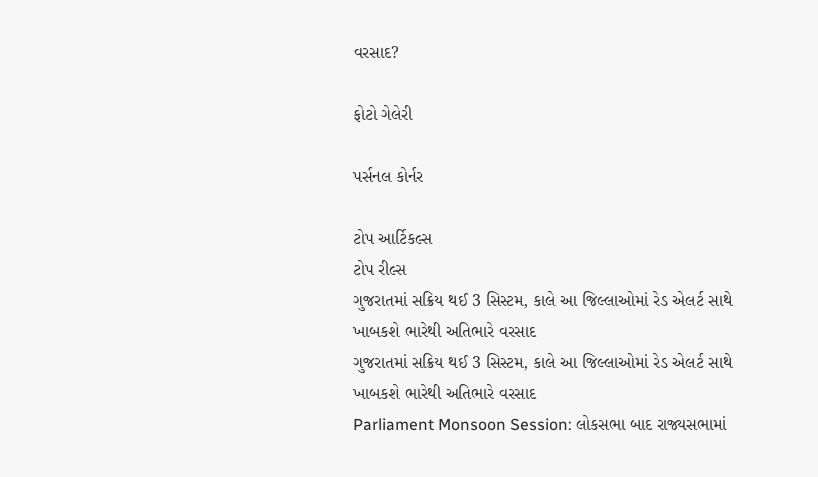વરસાદ?

ફોટો ગેલેરી

પર્સનલ કોર્નર

ટોપ આર્ટિકલ્સ
ટોપ રીલ્સ
ગુજરાતમાં સક્રિય થઈ 3 સિસ્ટમ, કાલે આ જિલ્લાઓમાં રેડ એલર્ટ સાથે ખાબકશે ભારેથી અતિભારે વરસાદ
ગુજરાતમાં સક્રિય થઈ 3 સિસ્ટમ, કાલે આ જિલ્લાઓમાં રેડ એલર્ટ સાથે ખાબકશે ભારેથી અતિભારે વરસાદ
Parliament Monsoon Session: લોકસભા બાદ રાજ્યસભામાં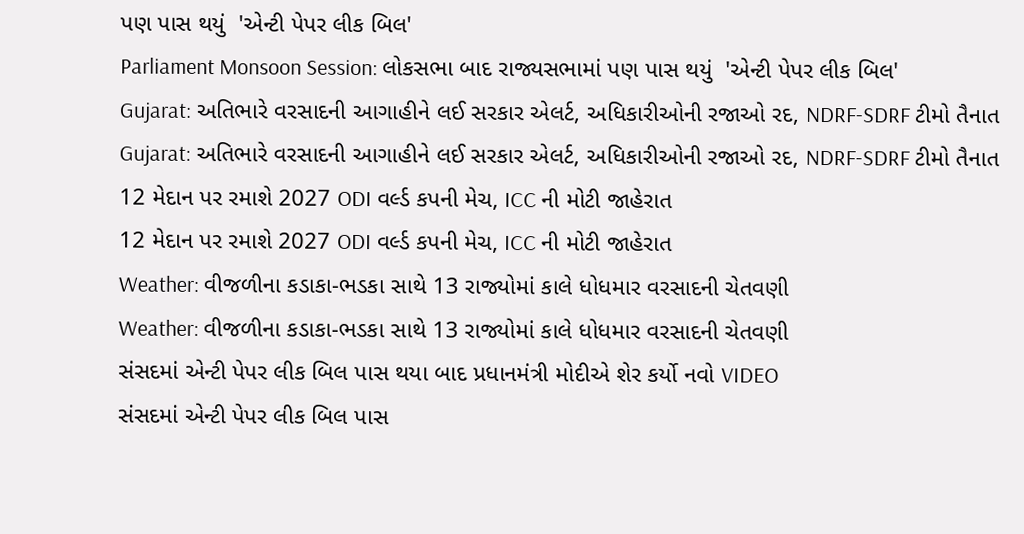પણ પાસ થયું  'એન્ટી પેપર લીક બિલ'
Parliament Monsoon Session: લોકસભા બાદ રાજ્યસભામાં પણ પાસ થયું  'એન્ટી પેપર લીક બિલ'
Gujarat: અતિભારે વરસાદની આગાહીને લઈ સરકાર એલર્ટ, અધિકારીઓની રજાઓ રદ, NDRF-SDRF ટીમો તૈનાત
Gujarat: અતિભારે વરસાદની આગાહીને લઈ સરકાર એલર્ટ, અધિકારીઓની રજાઓ રદ, NDRF-SDRF ટીમો તૈનાત
12 મેદાન પર રમાશે 2027 ODI વર્લ્ડ કપની મેચ, ICC ની મોટી જાહેરાત
12 મેદાન પર રમાશે 2027 ODI વર્લ્ડ કપની મેચ, ICC ની મોટી જાહેરાત
Weather: વીજળીના કડાકા-ભડકા સાથે 13 રાજ્યોમાં કાલે ધોધમાર વરસાદની ચેતવણી
Weather: વીજળીના કડાકા-ભડકા સાથે 13 રાજ્યોમાં કાલે ધોધમાર વરસાદની ચેતવણી
સંસદમાં એન્ટી પેપર લીક બિલ પાસ થયા બાદ પ્રધાનમંત્રી મોદીએ શેર કર્યો નવો VIDEO
સંસદમાં એન્ટી પેપર લીક બિલ પાસ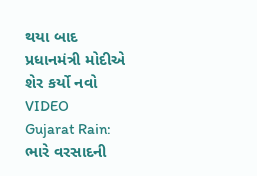થયા બાદ પ્રધાનમંત્રી મોદીએ શેર કર્યો નવો VIDEO
Gujarat Rain: ભારે વરસાદની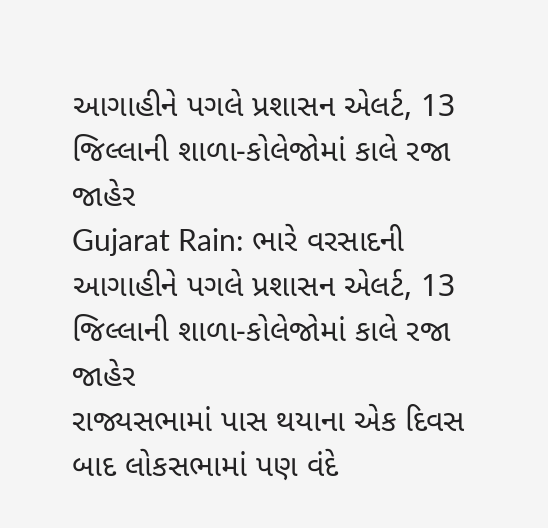આગાહીને પગલે પ્રશાસન એલર્ટ, 13 જિલ્લાની શાળા-કોલેજોમાં કાલે રજા જાહેર
Gujarat Rain: ભારે વરસાદની આગાહીને પગલે પ્રશાસન એલર્ટ, 13 જિલ્લાની શાળા-કોલેજોમાં કાલે રજા જાહેર
રાજ્યસભામાં પાસ થયાના એક દિવસ બાદ લોકસભામાં પણ વંદે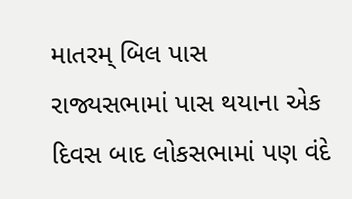માતરમ્ બિલ પાસ
રાજ્યસભામાં પાસ થયાના એક દિવસ બાદ લોકસભામાં પણ વંદે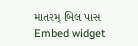માતરમ્ બિલ પાસ
Embed widget